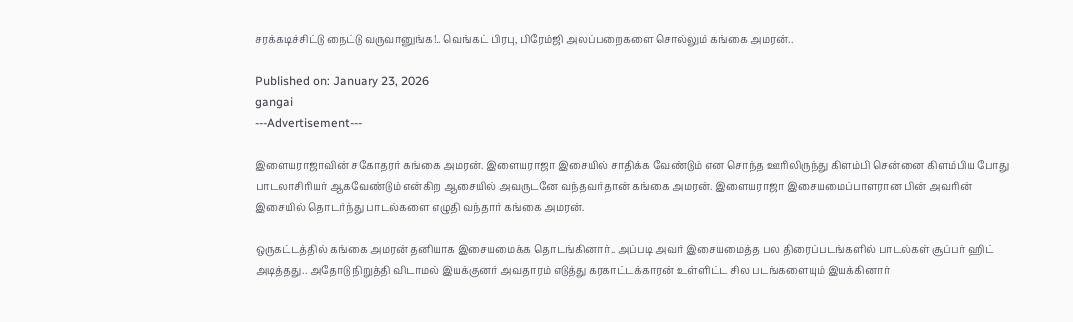சரக்கடிச்சிட்டு நைட்டு வருவானுங்க!.. வெங்கட் பிரபு, பிரேம்ஜி அலப்பறைகளை சொல்லும் கங்கை அமரன்..

Published on: January 23, 2026
gangai
---Advertisement---

இளையராஜாவின் சகோதரர் கங்கை அமரன். இளையராஜா இசையில் சாதிக்க வேண்டும் என சொந்த ஊரிலிருந்து கிளம்பி சென்னை கிளம்பிய போது பாடலாசிரியர் ஆகவேண்டும் என்கிற ஆசையில் அவருடனே வந்தவர்தான் கங்கை அமரன். இளையராஜா இசையமைப்பாளரான பின் அவரின் இசையில் தொடர்ந்து பாடல்களை எழுதி வந்தார் கங்கை அமரன்.

ஒருகட்டத்தில் கங்கை அமரன் தனியாக இசையமைக்க தொடங்கினார்.. அப்படி அவர் இசையமைத்த பல திரைப்படங்களில் பாடல்கள் சூப்பர் ஹிட் அடித்தது.. அதோடு நிறுத்தி விடாமல் இயக்குனர் அவதாரம் எடுத்து கரகாட்டக்காரன் உள்ளிட்ட சில படங்களையும் இயக்கினார்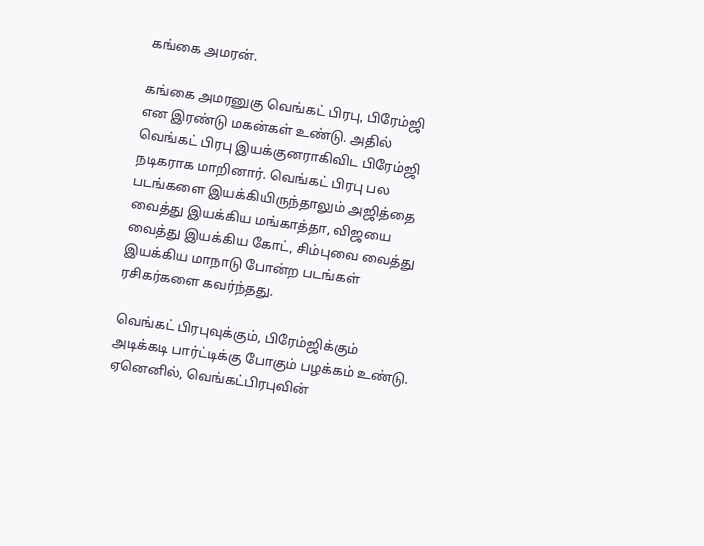கங்கை அமரன்.

கங்கை அமரனுகு வெங்கட் பிரபு, பிரேம்ஜி என இரண்டு மகன்கள் உண்டு. அதில் வெங்கட் பிரபு இயக்குனராகிவிட பிரேம்ஜி நடிகராக மாறினார். வெங்கட் பிரபு பல படங்களை இயக்கியிருந்தாலும் அஜித்தை வைத்து இயக்கிய மங்காத்தா, விஜயை வைத்து இயக்கிய கோட், சிம்புவை வைத்து இயக்கிய மாநாடு போன்ற படங்கள் ரசிகர்களை கவர்ந்தது.

வெங்கட் பிரபுவுக்கும், பிரேம்ஜிக்கும் அடிக்கடி பார்ட்டிக்கு போகும் பழக்கம் உண்டு. ஏனெனில், வெங்கட்பிரபுவின்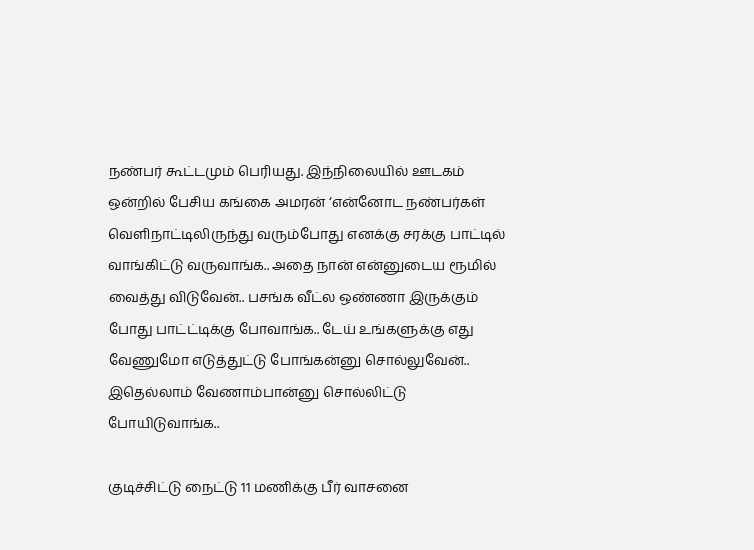நண்பர் கூட்டமும் பெரியது. இந்நிலையில் ஊடகம் ஒன்றில் பேசிய கங்கை அமரன் ‘என்னோட நண்பர்கள் வெளிநாட்டிலிருந்து வரும்போது எனக்கு சரக்கு பாட்டில் வாங்கிட்டு வருவாங்க.. அதை நான் என்னுடைய ரூமில் வைத்து விடுவேன்.. பசங்க வீட்ல ஒண்ணா இருக்கும் போது பாட்ட்டிக்கு போவாங்க.. டேய் உங்களுக்கு எது வேணுமோ எடுத்துட்டு போங்கன்னு சொல்லுவேன்.. இதெல்லாம் வேணாம்பான்னு சொல்லிட்டு போயிடுவாங்க..

குடிச்சிட்டு நைட்டு 11 மணிக்கு பீர் வாசனை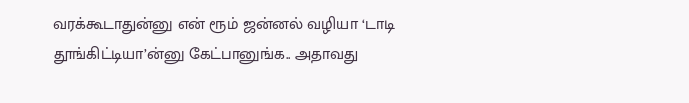வரக்கூடாதுன்னு என் ரூம் ஜன்னல் வழியா ‘டாடி தூங்கிட்டியா’ன்னு கேட்பானுங்க.. அதாவது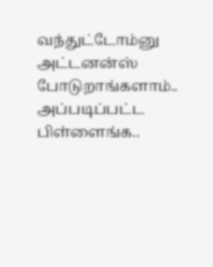வந்துட்டோம்னு அட்டனன்ஸ் போடுறாங்களாம்.. அப்படிப்பட்ட பிள்ளைங்க..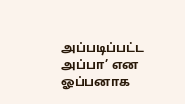அப்படிப்பட்ட அப்பா’ என ஓப்பனாக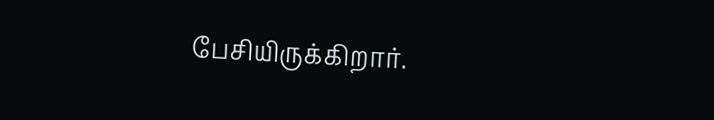பேசியிருக்கிறார்.